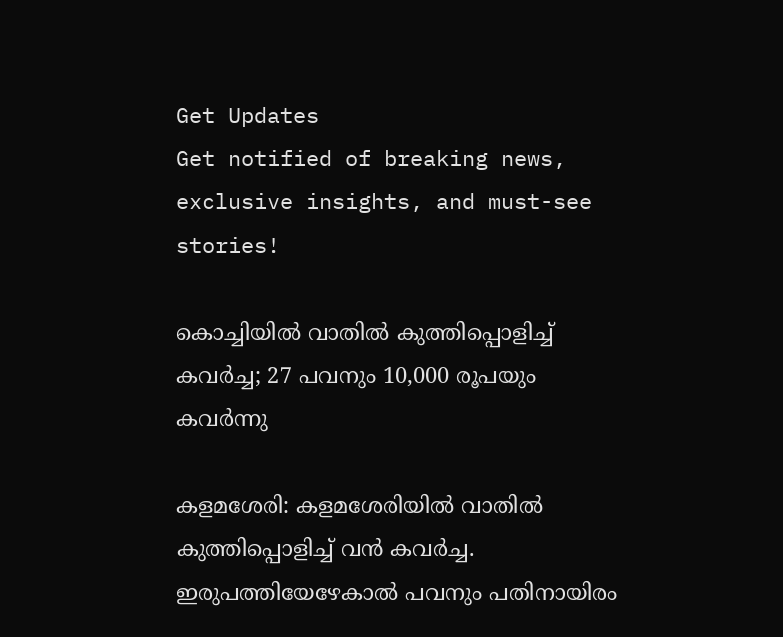Get Updates
Get notified of breaking news, exclusive insights, and must-see stories!

കൊച്ചിയില്‍ വാതിൽ കുത്തിപ്പൊളിച്ച് കവർച്ച; 27 പവനും 10,000 രൂപയും കവർന്നു

കളമശേരി: കളമശേരിയിൽ വാതിൽ കുത്തിപ്പൊളിച്ച് വൻ കവർച്ച. ഇരുപത്തിയേഴേകാൽ പവനും പതിനായിരം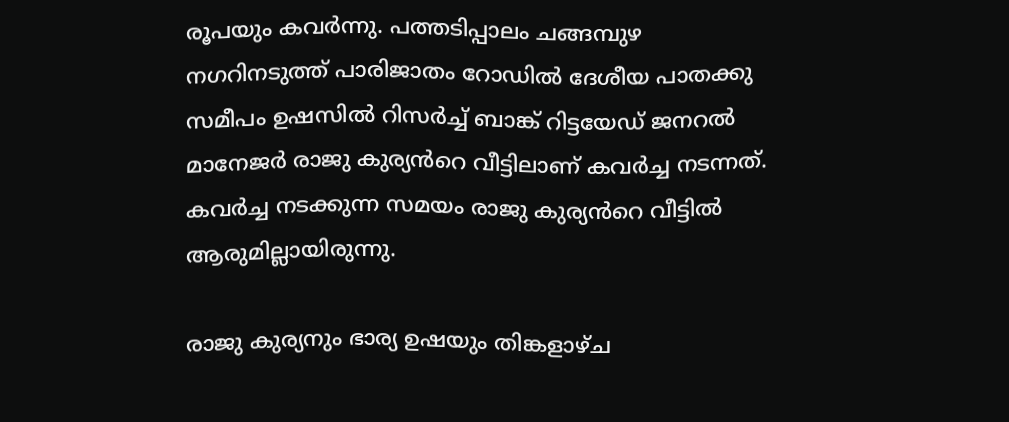രൂപയും കവർന്നു. പത്തടിപ്പാലം ചങ്ങമ്പുഴ നഗറിനടുത്ത് പാരിജാതം റോഡിൽ ദേശീയ പാതക്കു സമീപം ഉഷസിൽ റിസർച്ച് ബാങ്ക് റിട്ടയേഡ് ജനറൽ മാനേജർ രാജു കുര്യൻറെ വീട്ടിലാണ് കവർച്ച നടന്നത്. കവർച്ച നടക്കുന്ന സമയം രാജു കുര്യൻറെ വീട്ടിൽ ആരുമില്ലായിരുന്നു.

രാജു കുര്യനും ഭാര്യ ഉഷയും തിങ്കളാഴ്ച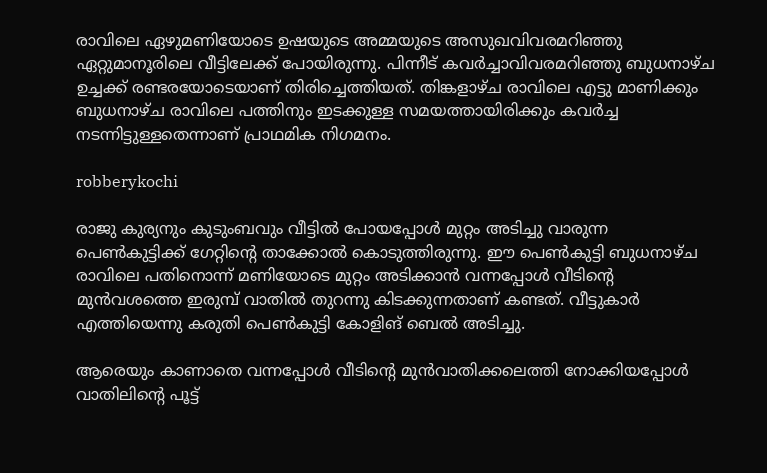രാവിലെ ഏഴുമണിയോടെ ഉഷയുടെ അമ്മയുടെ അസുഖവിവരമറിഞ്ഞു ഏറ്റുമാനൂരിലെ വീട്ടിലേക്ക് പോയിരുന്നു. പിന്നീട് കവർച്ചാവിവരമറിഞ്ഞു ബുധനാഴ്ച ഉച്ചക്ക് രണ്ടരയോടെയാണ് തിരിച്ചെത്തിയത്. തിങ്കളാഴ്ച രാവിലെ എട്ടു മാണിക്കും ബുധനാഴ്ച രാവിലെ പത്തിനും ഇടക്കുള്ള സമയത്തായിരിക്കും കവർച്ച നടന്നിട്ടുള്ളതെന്നാണ് പ്രാഥമിക നിഗമനം.

robberykochi

രാജു കുര്യനും കുടുംബവും വീട്ടിൽ പോയപ്പോൾ മുറ്റം അടിച്ചു വാരുന്ന പെൺകുട്ടിക്ക് ഗേറ്റിന്റെ താക്കോൽ കൊടുത്തിരുന്നു. ഈ പെൺകുട്ടി ബുധനാഴ്ച രാവിലെ പതിനൊന്ന് മണിയോടെ മുറ്റം അടിക്കാൻ വന്നപ്പോൾ വീടിന്റെ മുൻവശത്തെ ഇരുമ്പ് വാതിൽ തുറന്നു കിടക്കുന്നതാണ് കണ്ടത്. വീട്ടുകാർ എത്തിയെന്നു കരുതി പെൺകുട്ടി കോളിങ് ബെൽ അടിച്ചു.

ആരെയും കാണാതെ വന്നപ്പോൾ വീടിന്റെ മുൻവാതിക്കലെത്തി നോക്കിയപ്പോൾ വാതിലിന്റെ പൂട്ട്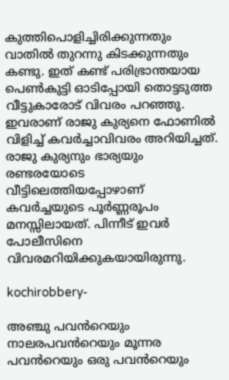കുത്തിപൊളിച്ചിരിക്കുന്നതും വാതിൽ തുറന്നു കിടക്കുന്നതും കണ്ടു. ഇത് കണ്ട് പരിഭ്രാന്തയായ പെൺകുട്ടി ഓടിപ്പോയി തൊട്ടടുത്ത വീട്ടുകാരോട് വിവരം പറഞ്ഞു. ഇവരാണ് രാജു കുര്യനെ ഫോണിൽ വിളിച്ച് കവർച്ചാവിവരം അറിയിച്ചത്. രാജു കുര്യനും ഭാര്യയും രണ്ടരയോടെ വീട്ടിലെത്തിയപ്പോഴാണ് കവർച്ചയുടെ പൂർണ്ണരൂപം മനസ്സിലായത്. പിന്നീട് ഇവർ പോലീസിനെ വിവരമറിയിക്കുകയായിരുന്നു.

kochirobbery-

അഞ്ചു പവൻറെയും നാലരപവൻറെയും മൂന്നര പവൻറെയും ഒരു പവൻറെയും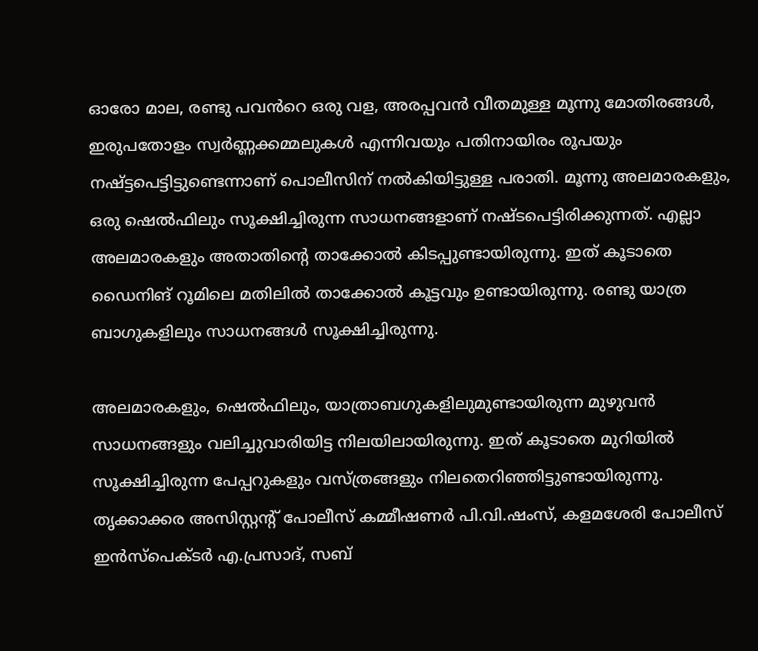ഓരോ മാല, രണ്ടു പവൻറെ ഒരു വള, അരപ്പവൻ വീതമുള്ള മൂന്നു മോതിരങ്ങൾ, ഇരുപതോളം സ്വർണ്ണക്കമ്മലുകൾ എന്നിവയും പതിനായിരം രൂപയും നഷ്ട്ടപെട്ടിട്ടുണ്ടെന്നാണ് പൊലീസിന് നൽകിയിട്ടുള്ള പരാതി. മൂന്നു അലമാരകളും, ഒരു ഷെൽഫിലും സൂക്ഷിച്ചിരുന്ന സാധനങ്ങളാണ് നഷ്ടപെട്ടിരിക്കുന്നത്. എല്ലാ അലമാരകളും അതാതിന്റെ താക്കോൽ കിടപ്പുണ്ടായിരുന്നു. ഇത് കൂടാതെ ഡൈനിങ് റൂമിലെ മതിലിൽ താക്കോൽ കൂട്ടവും ഉണ്ടായിരുന്നു. രണ്ടു യാത്ര ബാഗുകളിലും സാധനങ്ങൾ സൂക്ഷിച്ചിരുന്നു.

അലമാരകളും, ഷെൽഫിലും, യാത്രാബഗുകളിലുമുണ്ടായിരുന്ന മുഴുവൻ സാധനങ്ങളും വലിച്ചുവാരിയിട്ട നിലയിലായിരുന്നു. ഇത് കൂടാതെ മുറിയിൽ സൂക്ഷിച്ചിരുന്ന പേപ്പറുകളും വസ്ത്രങ്ങളും നിലതെറിഞ്ഞിട്ടുണ്ടായിരുന്നു. തൃക്കാക്കര അസിസ്റ്റന്റ് പോലീസ് കമ്മീഷണർ പി.വി.ഷംസ്, കളമശേരി പോലീസ് ഇൻസ്‌പെക്ടർ എ.പ്രസാദ്, സബ്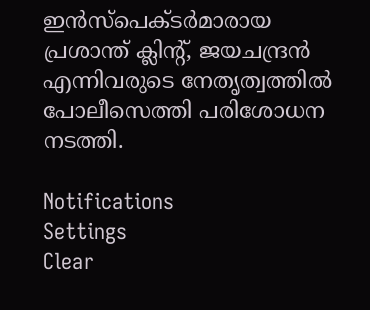ഇൻസ്‌പെക്ടർമാരായ പ്രശാന്ത് ക്ലിന്റ്, ജയചന്ദ്രൻ എന്നിവരുടെ നേതൃത്വത്തിൽ പോലീസെത്തി പരിശോധന നടത്തി.

Notifications
Settings
Clear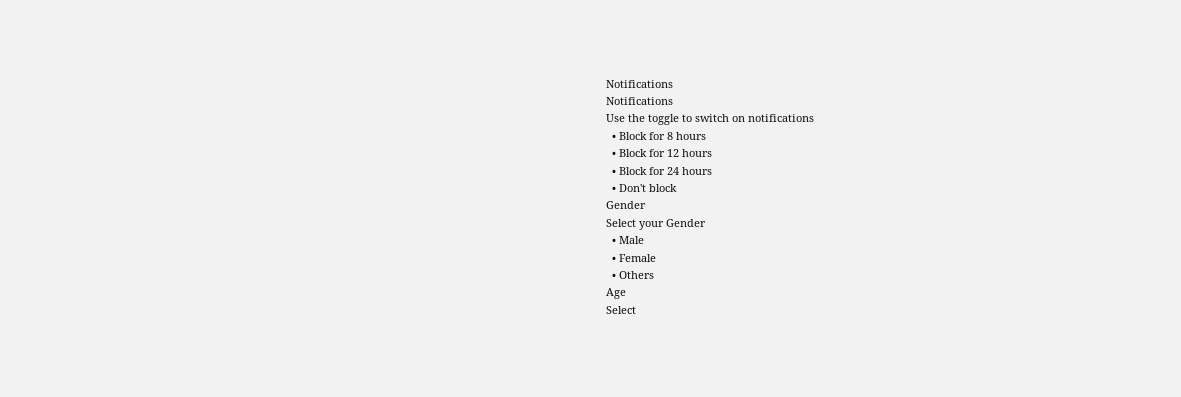Notifications
Notifications
Use the toggle to switch on notifications
  • Block for 8 hours
  • Block for 12 hours
  • Block for 24 hours
  • Don't block
Gender
Select your Gender
  • Male
  • Female
  • Others
Age
Select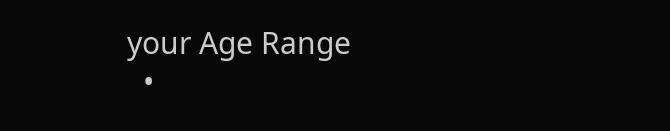your Age Range
  •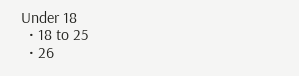Under 18
  • 18 to 25
  • 26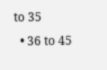to 35
  • 36 to 45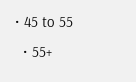• 45 to 55
  • 55+